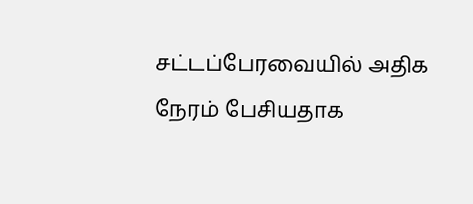சட்டப்பேரவையில் அதிக நேரம் பேசியதாக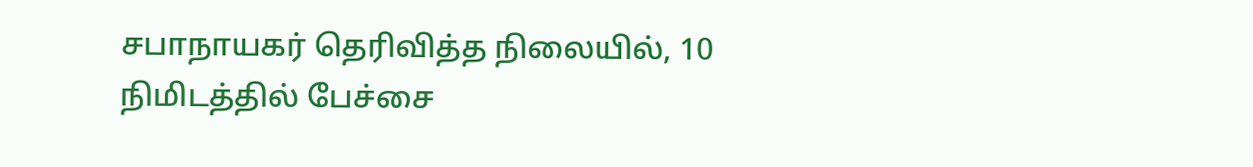சபாநாயகர் தெரிவித்த நிலையில், 10 நிமிடத்தில் பேச்சை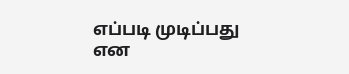எப்படி முடிப்பது என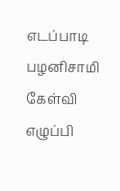எடப்பாடி பழனிசாமி கேள்வி எழுப்பி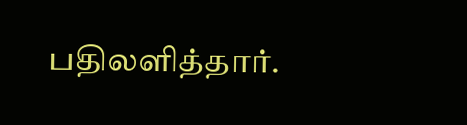பதிலளித்தார்.